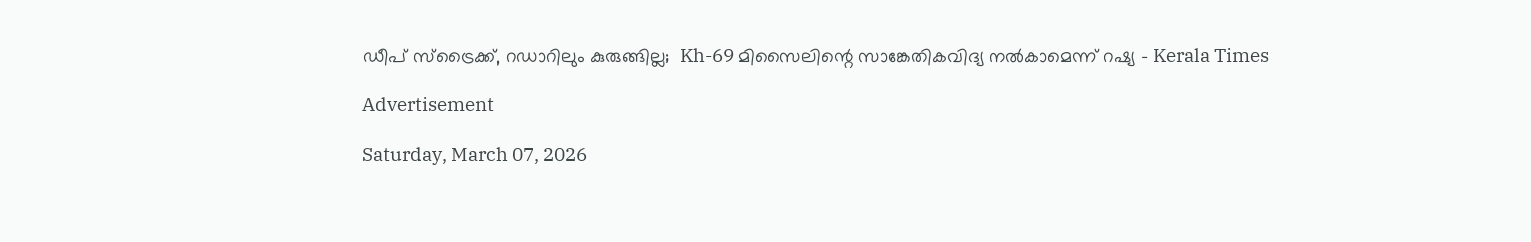ഡീപ് സ്‌ട്രൈക്ക്, റഡാറിലും കുരുങ്ങില്ല;  Kh-69 മിസൈലിന്റെ സാങ്കേതികവിദ്യ നല്‍കാമെന്ന് റഷ്യ - Kerala Times

Advertisement

Saturday, March 07, 2026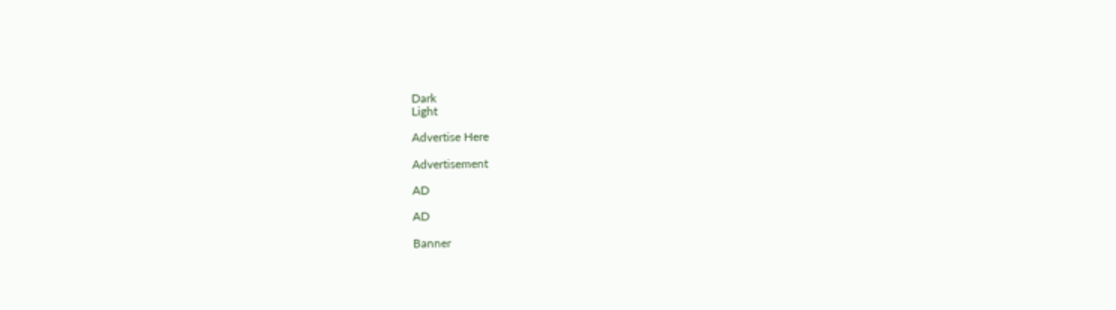Dark
Light

Advertise Here

Advertisement

AD

AD

Banner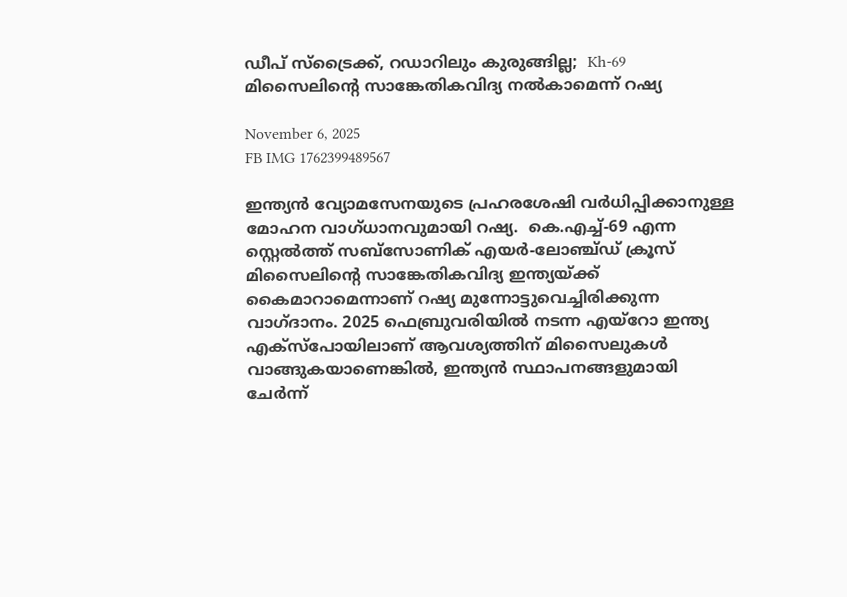ഡീപ് സ്‌ട്രൈക്ക്, റഡാറിലും കുരുങ്ങില്ല;  Kh-69 മിസൈലിന്റെ സാങ്കേതികവിദ്യ നല്‍കാമെന്ന് റഷ്യ

November 6, 2025
FB IMG 1762399489567

ഇന്ത്യന്‍ വ്യോമസേനയുടെ പ്രഹരശേഷി വര്‍ധിപ്പിക്കാനുള്ള മോഹന വാഗ്ധാനവുമായി റഷ്യ.  കെ.എച്ച്-69 എന്ന സ്റ്റെല്‍ത്ത് സബ്‌സോണിക് എയര്‍-ലോഞ്ച്ഡ് ക്രൂസ് മിസൈലിന്റെ സാങ്കേതികവിദ്യ ഇന്ത്യയ്ക്ക് കൈമാറാമെന്നാണ് റഷ്യ മുന്നോട്ടുവെച്ചിരിക്കുന്ന വാഗ്ദാനം. 2025 ഫെബ്രുവരിയില്‍ നടന്ന എയ്റോ ഇന്ത്യ എക്സ്പോയിലാണ് ആവശ്യത്തിന് മിസൈലുകള്‍ വാങ്ങുകയാണെങ്കില്‍, ഇന്ത്യന്‍ സ്ഥാപനങ്ങളുമായി ചേര്‍ന്ന്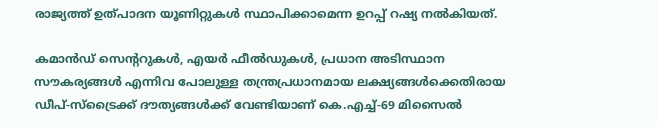രാജ്യത്ത് ഉത്പാദന യൂണിറ്റുകള്‍ സ്ഥാപിക്കാമെന്ന ഉറപ്പ് റഷ്യ നല്‍കിയത്.

കമാന്‍ഡ് സെന്ററുകള്‍, എയര്‍ ഫീല്‍ഡുകള്‍, പ്രധാന അടിസ്ഥാന സൗകര്യങ്ങള്‍ എന്നിവ പോലുള്ള തന്ത്രപ്രധാനമായ ലക്ഷ്യങ്ങള്‍ക്കെതിരായ ഡീപ്-സ്‌ട്രൈക്ക് ദൗത്യങ്ങള്‍ക്ക് വേണ്ടിയാണ് കെ.എച്ച്-69 മിസൈല്‍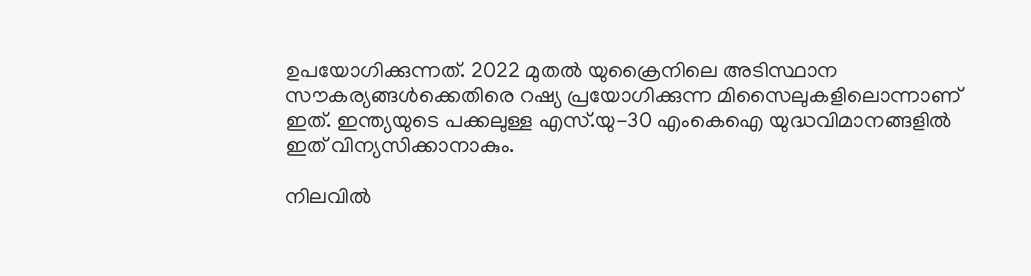ഉപയോഗിക്കുന്നത്. 2022 മുതല്‍ യുക്രൈനിലെ അടിസ്ഥാന സൗകര്യങ്ങള്‍ക്കെതിരെ റഷ്യ പ്രയോഗിക്കുന്ന മിസൈലുകളിലൊന്നാണ് ഇത്. ഇന്ത്യയുടെ പക്കലുള്ള എസ്.യു-30 എംകെഐ യുദ്ധവിമാനങ്ങളില്‍ ഇത് വിന്യസിക്കാനാകും.

നിലവില്‍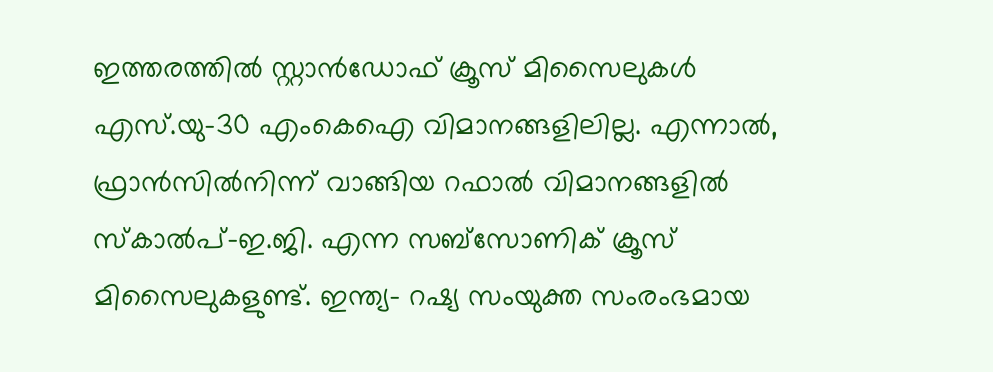ഇത്തരത്തില്‍ സ്റ്റാന്‍ഡോഫ് ക്രൂസ് മിസൈലുകള്‍ എസ്.യു-30 എംകെഐ വിമാനങ്ങളിലില്ല. എന്നാല്‍, ഫ്രാന്‍സില്‍നിന്ന് വാങ്ങിയ റഫാല്‍ വിമാനങ്ങളില്‍ സ്‌കാല്‍പ്-ഇ.ജി. എന്ന സബ്‌സോണിക് ക്രൂസ് മിസൈലുകളുണ്ട്. ഇന്ത്യ- റഷ്യ സംയുക്ത സംരംഭമായ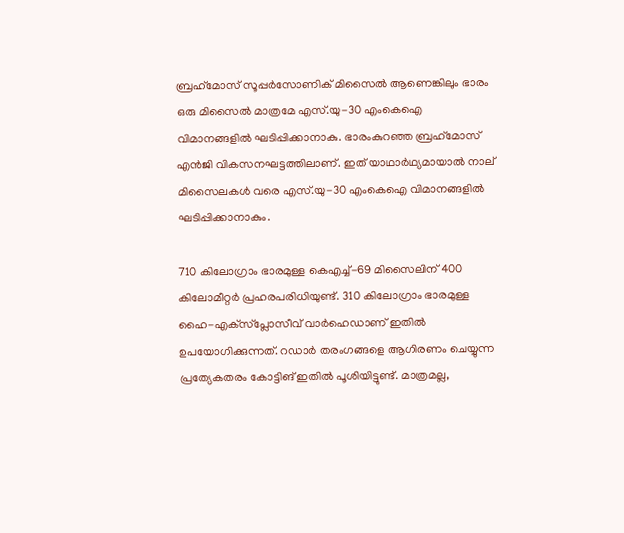ബ്രഹ്‌മോസ് സൂപ്പര്‍സോണിക് മിസൈല്‍ ആണെങ്കിലും ഭാരം ഒരു മിസൈല്‍ മാത്രമേ എസ്.യു-30 എംകെഐ വിമാനങ്ങളില്‍ ഘടിപ്പിക്കാനാകു. ഭാരംകുറഞ്ഞ ബ്രഹ്‌മോസ് എന്‍ജി വികസനഘട്ടത്തിലാണ്. ഇത് യാഥാര്‍ഥ്യമായാല്‍ നാല് മിസൈലകള്‍ വരെ എസ്.യു-30 എംകെഐ വിമാനങ്ങളില്‍ ഘടിപ്പിക്കാനാകും.

710 കിലോഗ്രാം ഭാരമുള്ള കെഎച്ച്-69 മിസൈലിന് 400 കിലോമീറ്റര്‍ പ്രഹരപരിധിയുണ്ട്. 310 കിലോഗ്രാം ഭാരമുള്ള ഹൈ-എക്‌സ്‌പ്ലോസീവ് വാര്‍ഹെഡാണ് ഇതില്‍ ഉപയോഗിക്കുന്നത്. റഡാര്‍ തരംഗങ്ങളെ ആഗിരണം ചെയ്യുന്ന പ്രത്യേകതരം കോട്ടിങ് ഇതില്‍ പൂശിയിട്ടുണ്ട്. മാത്രമല്ല,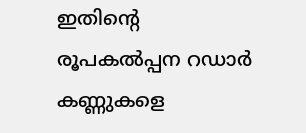ഇതിന്റെ രൂപകല്‍പ്പന റഡാര്‍ കണ്ണുകളെ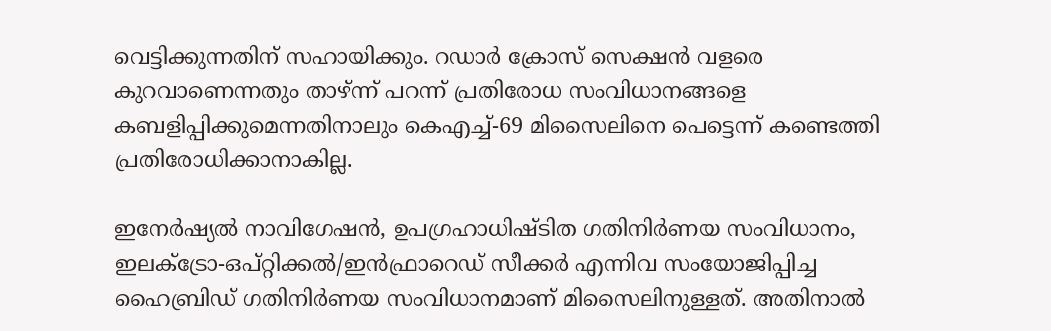വെട്ടിക്കുന്നതിന് സഹായിക്കും. റഡാര്‍ ക്രോസ് സെക്ഷന്‍ വളരെ കുറവാണെന്നതും താഴ്ന്ന് പറന്ന് പ്രതിരോധ സംവിധാനങ്ങളെ കബളിപ്പിക്കുമെന്നതിനാലും കെഎച്ച്-69 മിസൈലിനെ പെട്ടെന്ന് കണ്ടെത്തി പ്രതിരോധിക്കാനാകില്ല.

ഇനേര്‍ഷ്യല്‍ നാവിഗേഷന്‍, ഉപഗ്രഹാധിഷ്ടിത ഗതിനിര്‍ണയ സംവിധാനം, ഇലക്ട്രോ-ഒപ്റ്റിക്കല്‍/ഇന്‍ഫ്രാറെഡ് സീക്കര്‍ എന്നിവ സംയോജിപ്പിച്ച ഹൈബ്രിഡ് ഗതിനിര്‍ണയ സംവിധാനമാണ് മിസൈലിനുള്ളത്. അതിനാല്‍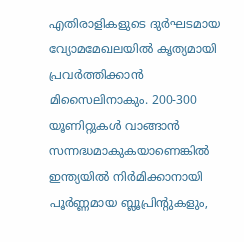എതിരാളികളുടെ ദുര്‍ഘടമായ വ്യോമമേഖലയില്‍ കൃത്യമായി പ്രവര്‍ത്തിക്കാന്‍ മിസൈലിനാകും. 200-300 യൂണിറ്റുകള്‍ വാങ്ങാന്‍ സന്നദ്ധമാകുകയാണെങ്കില്‍ ഇന്ത്യയില്‍ നിര്‍മിക്കാനായി പൂര്‍ണ്ണമായ ബ്ലൂപ്രിന്റുകളും,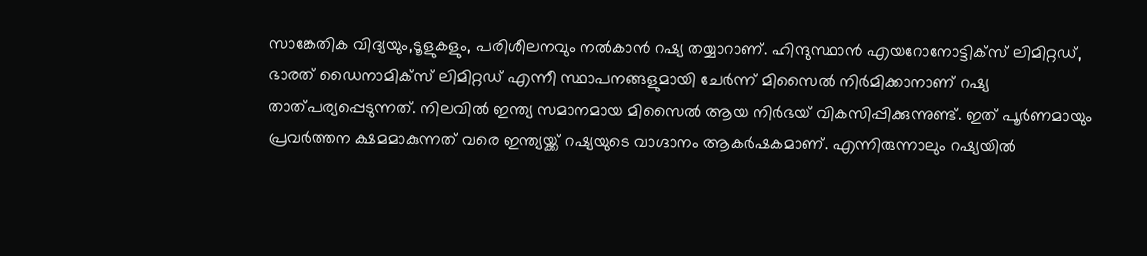സാങ്കേതിക വിദ്യയും,ടൂളുകളും, പരിശീലനവും നല്‍കാന്‍ റഷ്യ തയ്യാറാണ്. ഹിന്ദുസ്ഥാന്‍ എയറോനോട്ടിക്സ് ലിമിറ്റഡ്, ഭാരത് ഡൈനാമിക്സ് ലിമിറ്റഡ് എന്നീ സ്ഥാപനങ്ങളുമായി ചേര്‍ന്ന് മിസൈല്‍ നിര്‍മിക്കാനാണ് റഷ്യ താത്പര്യപ്പെടുന്നത്. നിലവില്‍ ഇന്ത്യ സമാനമായ മിസൈല്‍ ആയ നിര്‍ഭയ് വികസിപ്പിക്കുന്നുണ്ട്. ഇത് പൂര്‍ണമായും പ്രവര്‍ത്തന ക്ഷമമാകുന്നത് വരെ ഇന്ത്യയ്ക്ക് റഷ്യയുടെ വാഗ്ദാനം ആകര്‍ഷകമാണ്. എന്നിരുന്നാലും റഷ്യയില്‍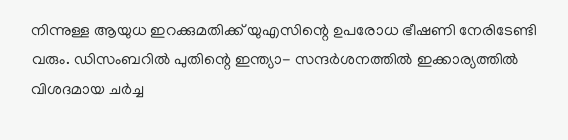നിന്നുള്ള ആയുധ ഇറക്കുമതിക്ക് യുഎസിന്റെ ഉപരോധ ഭീഷണി നേരിടേണ്ടി വരും. ഡിസംബറില്‍ പുതിന്റെ ഇന്ത്യാ- സന്ദര്‍ശനത്തില്‍ ഇക്കാര്യത്തില്‍ വിശദമായ ചര്‍ച്ച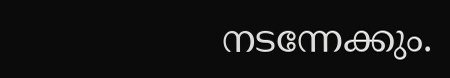നടന്നേക്കും.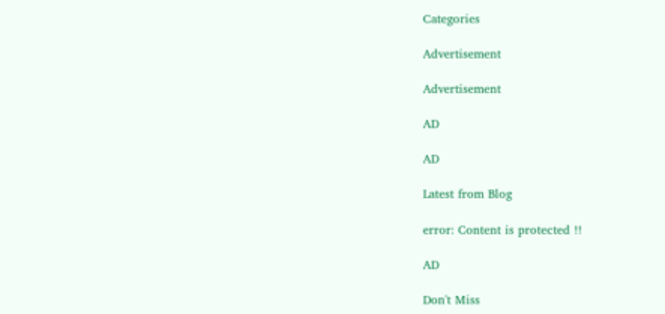Categories

Advertisement

Advertisement

AD

AD

Latest from Blog

error: Content is protected !!

AD

Don't Miss